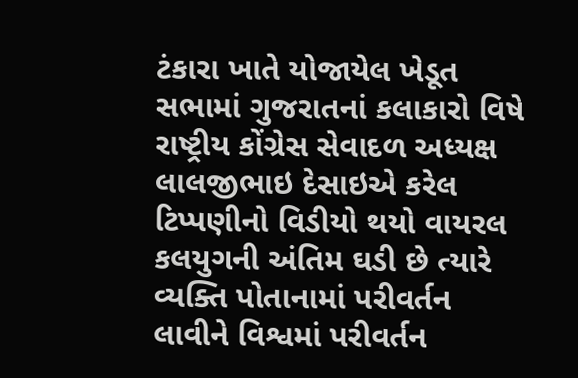ટંકારા ખાતે યોજાયેલ ખેડૂત સભામાં ગુજરાતનાં કલાકારો વિષે રાષ્ટ્રીય કોંગ્રેસ સેવાદળ અધ્યક્ષ લાલજીભાઇ દેસાઇએ કરેલ ટિપ્પણીનો વિડીયો થયો વાયરલ કલયુગની અંતિમ ઘડી છે ત્યારે વ્યક્તિ પોતાનામાં પરીવર્તન લાવીને વિશ્વમાં પરીવર્તન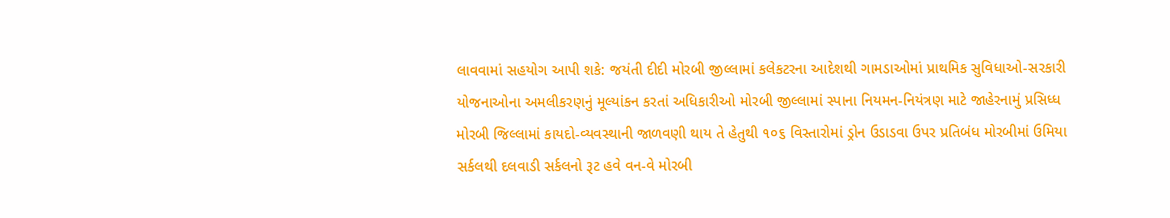લાવવામાં સહયોગ આપી શકે: જયંતી દીદી મોરબી જીલ્લામાં કલેકટરના આદેશથી ગામડાઓમાં પ્રાથમિક સુવિધાઓ-સરકારી યોજનાઓના અમલીકરણનું મૂલ્યાંકન કરતાં અધિકારીઓ મોરબી જીલ્લામાં સ્પાના નિયમન-નિયંત્રણ માટે જાહેરનામું પ્રસિધ્ધ મોરબી જિલ્લામાં કાયદો-વ્યવસ્થાની જાળવણી થાય તે હેતુથી ૧૦૬ વિસ્તારોમાં ડ્રોન ઉડાડવા ઉપર પ્રતિબંધ મોરબીમાં ઉમિયા સર્કલથી દલવાડી સર્કલનો રૂટ હવે વન-વે મોરબી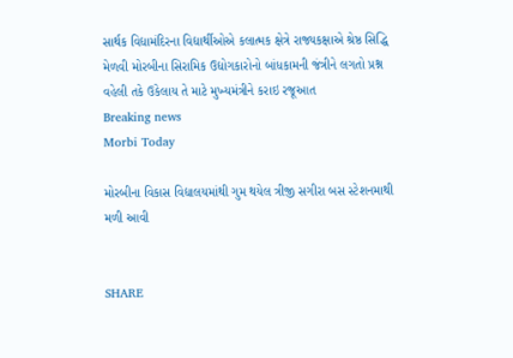સાર્થક વિદ્યામંદિરના વિદ્યાર્થીઓએ કલાત્મક ક્ષેત્રે રાજ્યકક્ષાએ શ્રેષ્ઠ સિદ્ધિ મેળવી મોરબીના સિરામિક ઉદ્યોગકારોનો બાંધકામની જંત્રીને લગતો પ્રશ્ન વહેલી તકે ઉકેલાય તે માટે મુખ્યમંત્રીને કરાઇ રજૂઆત
Breaking news
Morbi Today

મોરબીના વિકાસ વિદ્યાલયમાંથી ગુમ થયેલ ત્રીજી સગીરા બસ સ્ટેશનમાથી મળી આવી


SHARE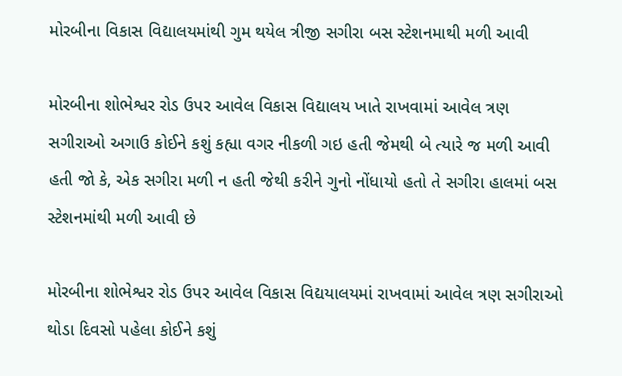મોરબીના વિકાસ વિદ્યાલયમાંથી ગુમ થયેલ ત્રીજી સગીરા બસ સ્ટેશનમાથી મળી આવી

મોરબીના શોભેશ્વર રોડ ઉપર આવેલ વિકાસ વિદ્યાલય ખાતે રાખવામાં આવેલ ત્રણ સગીરાઓ અગાઉ કોઈને કશું કહ્યા વગર નીકળી ગઇ હતી જેમથી બે ત્યારે જ મળી આવી હતી જો કે, એક સગીરા મળી ન હતી જેથી કરીને ગુનો નોંધાયો હતો તે સગીરા હાલમાં બસ સ્ટેશનમાંથી મળી આવી છે

મોરબીના શોભેશ્વર રોડ ઉપર આવેલ વિકાસ વિદ્યયાલયમાં રાખવામાં આવેલ ત્રણ સગીરાઓ થોડા દિવસો પહેલા કોઈને કશું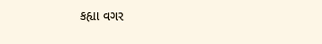કહ્યા વગર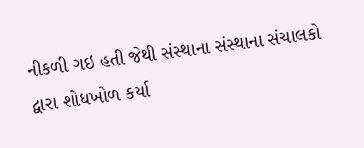નીકળી ગઇ હતી જેથી સંસ્થાના સંસ્થાના સંચાલકો દ્વારા શોધખોળ કર્યા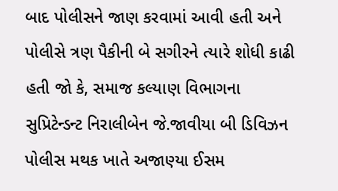બાદ પોલીસને જાણ કરવામાં આવી હતી અને પોલીસે ત્રણ પૈકીની બે સગીરને ત્યારે શોધી કાઢી હતી જો કે, સમાજ કલ્યાણ વિભાગના સુપ્રિટેન્ડન્ટ નિરાલીબેન જે.જાવીયા બી ડિવિઝન પોલીસ મથક ખાતે અજાણ્યા ઈસમ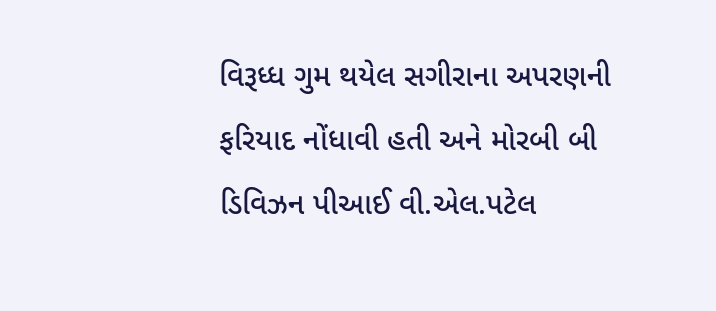વિરૂધ્ધ ગુમ થયેલ સગીરાના અપરણની ફરિયાદ નોંધાવી હતી અને મોરબી બી ડિવિઝન પીઆઈ વી.એલ.પટેલ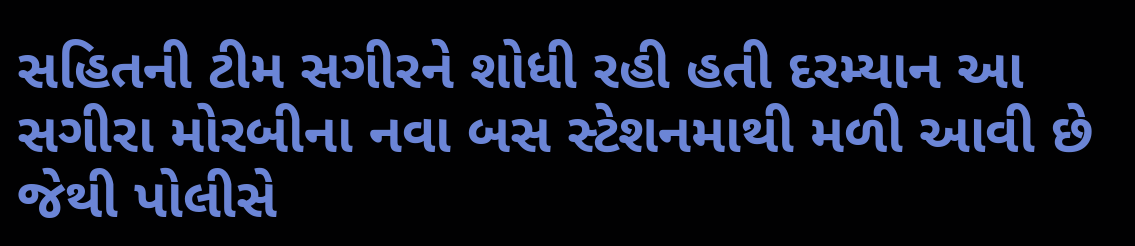સહિતની ટીમ સગીરને શોધી રહી હતી દરમ્યાન આ સગીરા મોરબીના નવા બસ સ્ટેશનમાથી મળી આવી છે જેથી પોલીસે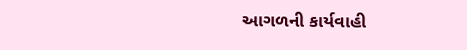આગળની કાર્યવાહી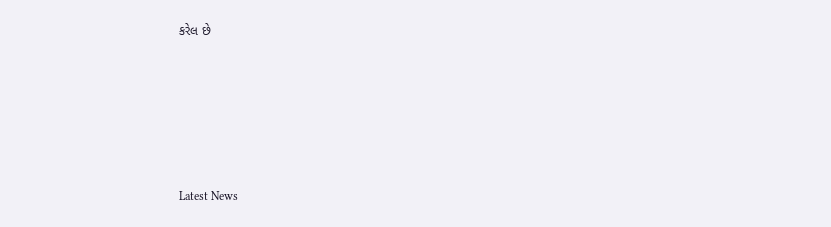કરેલ છે






Latest News